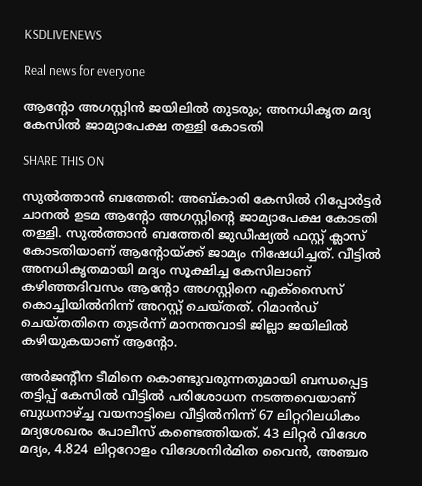KSDLIVENEWS

Real news for everyone

ആന്റോ അഗസ്റ്റിൻ ജയിലിൽ തുടരും; അനധികൃത മദ്യ കേസിൽ ജാമ്യാപേക്ഷ തള്ളി കോടതി

SHARE THIS ON

സുൽത്താൻ ബത്തേരി: അബ്കാരി കേസിൽ റിപ്പോർട്ടർ ചാനൽ ഉടമ ആന്റോ അഗസ്റ്റിന്റെ ജാമ്യാപേക്ഷ കോടതി തള്ളി. സുൽത്താൻ ബത്തേരി ജുഡീഷ്യൽ ഫസ്റ്റ് ക്ലാസ് കോടതിയാണ് ആന്റോയ്ക്ക് ജാമ്യം നിഷേധിച്ചത്. വീട്ടിൽ അനധികൃതമായി മദ്യം സൂക്ഷിച്ച കേസിലാണ് കഴിഞ്ഞദിവസം ആന്റോ അഗസ്റ്റിനെ എക്‌സൈസ് കൊച്ചിയിൽനിന്ന് അറസ്റ്റ് ചെയ്തത്. റിമാൻഡ് ചെയ്തതിനെ തുടർന്ന് മാനന്തവാടി ജില്ലാ ജയിലിൽ കഴിയുകയാണ് ആന്റോ.

അർജന്റീന ടീമിനെ കൊണ്ടുവരുന്നതുമായി ബന്ധപ്പെട്ട തട്ടിപ്പ് കേസിൽ വീട്ടിൽ പരിശോധന നടത്തവെയാണ് ബുധനാഴ്ച്ച വയനാട്ടിലെ വീട്ടിൽനിന്ന് 67 ലിറ്ററിലധികം മദ്യശേഖരം പോലീസ് കണ്ടെത്തിയത്. 43 ലിറ്റർ വിദേശ മദ്യം, 4.824 ലിറ്ററോളം വിദേശനിർമിത വൈൻ, അഞ്ചര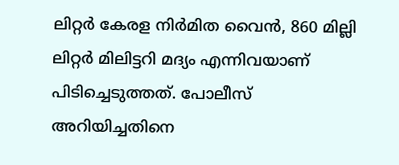ലിറ്റർ കേരള നിർമിത വൈൻ, 860 മില്ലി ലിറ്റർ മിലിട്ടറി മദ്യം എന്നിവയാണ് പിടിച്ചെടുത്തത്. പോലീസ് അറിയിച്ചതിനെ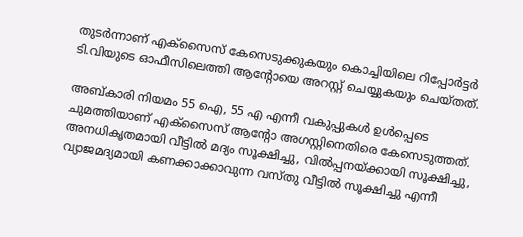തുടർന്നാണ് എക്സൈസ് കേസെടുക്കുകയും കൊച്ചിയിലെ റിപ്പോർട്ടർ ടി.വിയുടെ ഓഫീസിലെത്തി ആന്റോയെ അറസ്റ്റ് ചെയ്യുകയും ചെയ്തത്.

അബ്കാരി നിയമം 55 ഐ, 55 എ എന്നീ വകുപ്പുകൾ ഉൾപ്പെടെ ചുമത്തിയാണ് എക്സൈസ് ആന്റോ അഗസ്റ്റിനെതിരെ കേസെടുത്തത്. അനധികൃതമായി വീട്ടിൽ മദ്യം സൂക്ഷിച്ചു, വിൽപ്പനയ്ക്കായി സൂക്ഷിച്ചു, വ്യാജമദ്യമായി കണക്കാക്കാവുന്ന വസ്തു വീട്ടിൽ സൂക്ഷിച്ചു എന്നീ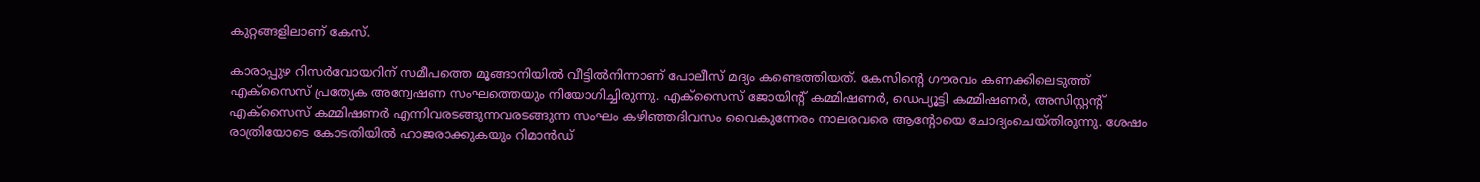കുറ്റങ്ങളിലാണ് കേസ്.

കാരാപ്പുഴ റിസർവോയറിന് സമീപത്തെ മൂങ്ങാനിയിൽ വീട്ടിൽനിന്നാണ് പോലീസ് മദ്യം കണ്ടെത്തിയത്. കേസിന്റെ ഗൗരവം കണക്കിലെടുത്ത് എക്‌സൈസ് പ്രത്യേക അന്വേഷണ സംഘത്തെയും നിയോഗിച്ചിരുന്നു. എക്‌സൈസ് ജോയിന്റ് കമ്മിഷണർ, ഡെപ്യൂട്ടി കമ്മിഷണർ, അസിസ്റ്റന്റ് എക്‌സൈസ് കമ്മിഷണർ എന്നിവരടങ്ങുന്നവരടങ്ങുന്ന സംഘം കഴിഞ്ഞദിവസം വൈകുന്നേരം നാലരവരെ ആന്റോയെ ചോദ്യംചെയ്തിരുന്നു. ശേഷം രാത്രിയോടെ കോടതിയിൽ ഹാജരാക്കുകയും റിമാൻഡ്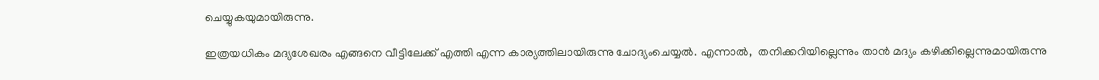ചെയ്യുകയുമായിരുന്നു.

ഇത്രയധികം മദ്യശേഖരം എങ്ങനെ വീട്ടിലേക്ക് എത്തി എന്ന കാര്യത്തിലായിരുന്നു ചോദ്യംചെയ്യൽ. എന്നാൽ,  തനിക്കറിയില്ലെന്നും താൻ മദ്യം കഴിക്കില്ലെന്നുമായിരുന്നു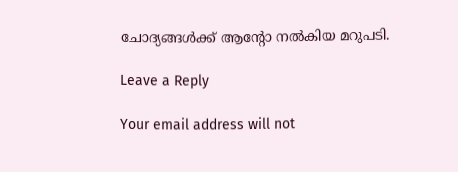ചോദ്യങ്ങൾക്ക് ആന്റോ നൽകിയ മറുപടി.

Leave a Reply

Your email address will not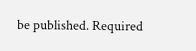be published. Required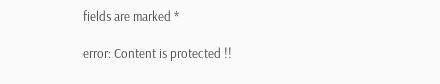fields are marked *

error: Content is protected !!